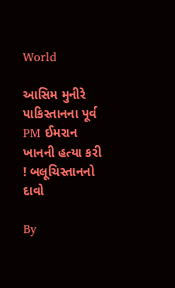World

આસિમ મુનીરે પાકિસ્તાનના પૂર્વ PM ઈમરાન ખાનની હત્યા કરી ! બલૂચિસ્તાનનો દાવો

By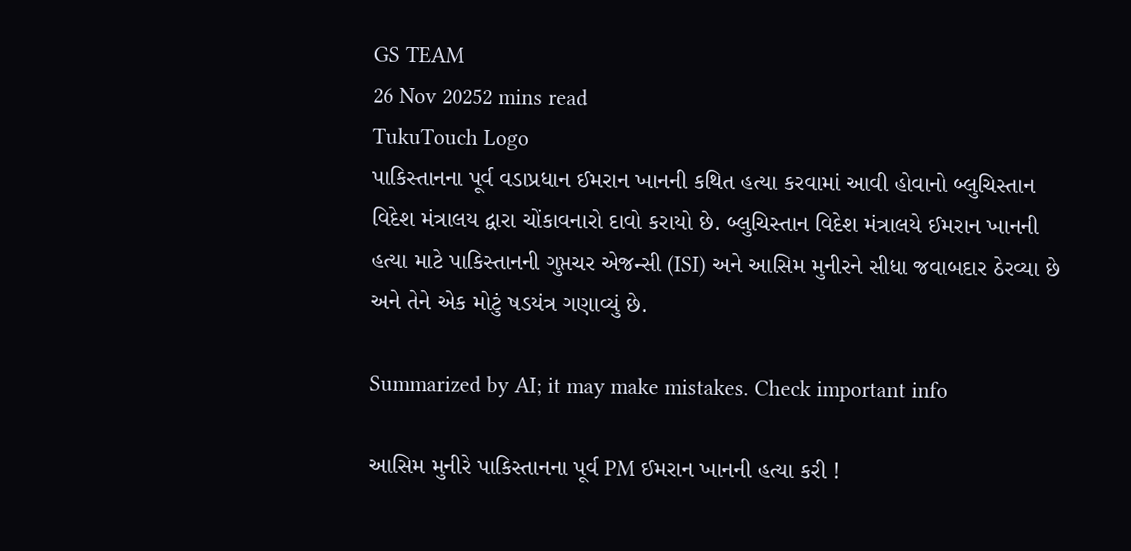GS TEAM
26 Nov 20252 mins read
TukuTouch Logo
પાકિસ્તાનના પૂર્વ વડાપ્રધાન ઈમરાન ખાનની કથિત હત્યા કરવામાં આવી હોવાનો બ્લુચિસ્તાન વિદેશ મંત્રાલય દ્વારા ચોંકાવનારો દાવો કરાયો છે. બ્લુચિસ્તાન વિદેશ મંત્રાલયે ઈમરાન ખાનની હત્યા માટે પાકિસ્તાનની ગુપ્તચર એજન્સી (ISI) અને આસિમ મુનીરને સીધા જવાબદાર ઠેરવ્યા છે અને તેને એક મોટું ષડયંત્ર ગણાવ્યું છે.

Summarized by AI; it may make mistakes. Check important info

આસિમ મુનીરે પાકિસ્તાનના પૂર્વ PM ઈમરાન ખાનની હત્યા કરી !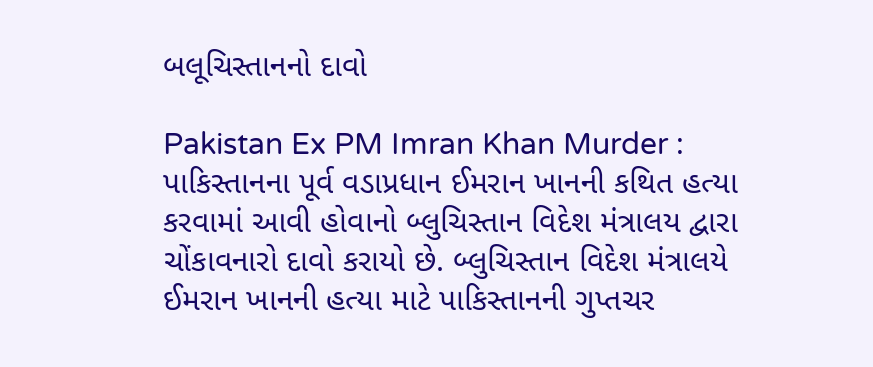બલૂચિસ્તાનનો દાવો

Pakistan Ex PM Imran Khan Murder : પાકિસ્તાનના પૂર્વ વડાપ્રધાન ઈમરાન ખાનની કથિત હત્યા કરવામાં આવી હોવાનો બ્લુચિસ્તાન વિદેશ મંત્રાલય દ્વારા ચોંકાવનારો દાવો કરાયો છે. બ્લુચિસ્તાન વિદેશ મંત્રાલયે ઈમરાન ખાનની હત્યા માટે પાકિસ્તાનની ગુપ્તચર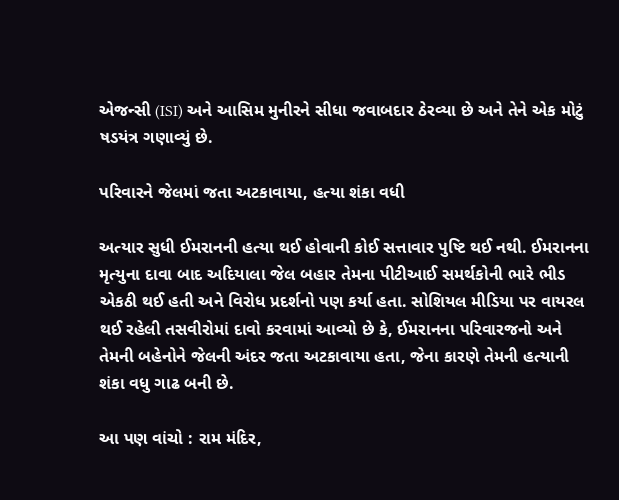એજન્સી (ISI) અને આસિમ મુનીરને સીધા જવાબદાર ઠેરવ્યા છે અને તેને એક મોટું ષડયંત્ર ગણાવ્યું છે.

પરિવારને જેલમાં જતા અટકાવાયા, હત્યા શંકા વધી

અત્યાર સુધી ઈમરાનની હત્યા થઈ હોવાની કોઈ સત્તાવાર પુષ્ટિ થઈ નથી. ઈમરાનના મૃત્યુના દાવા બાદ અદિયાલા જેલ બહાર તેમના પીટીઆઈ સમર્થકોની ભારે ભીડ એકઠી થઈ હતી અને વિરોધ પ્રદર્શનો પણ કર્યા હતા. સોશિયલ મીડિયા પર વાયરલ થઈ રહેલી તસવીરોમાં દાવો કરવામાં આવ્યો છે કે, ઈમરાનના પરિવારજનો અને તેમની બહેનોને જેલની અંદર જતા અટકાવાયા હતા, જેના કારણે તેમની હત્યાની શંકા વધુ ગાઢ બની છે.

આ પણ વાંચો : રામ મંદિર,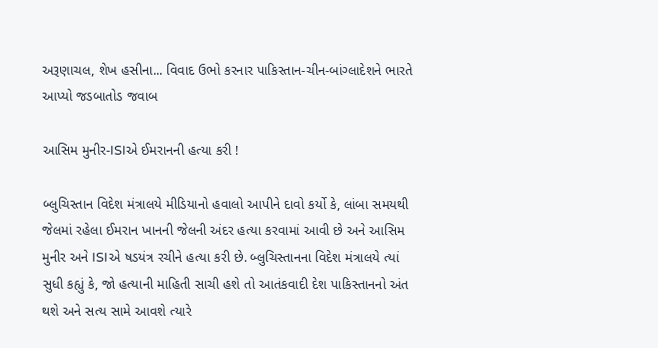અરૂણાચલ, શેખ હસીના... વિવાદ ઉભો કરનાર પાકિસ્તાન-ચીન-બાંગ્લાદેશને ભારતે આપ્યો જડબાતોડ જવાબ

આસિમ મુનીર-ISIએ ઈમરાનની હત્યા કરી !

બ્લુચિસ્તાન વિદેશ મંત્રાલયે મીડિયાનો હવાલો આપીને દાવો કર્યો કે, લાંબા સમયથી જેલમાં રહેલા ઈમરાન ખાનની જેલની અંદર હત્યા કરવામાં આવી છે અને આસિમ મુનીર અને ISIએ ષડયંત્ર રચીને હત્યા કરી છે. બ્લુચિસ્તાનના વિદેશ મંત્રાલયે ત્યાં સુધી કહ્યું કે, જો હત્યાની માહિતી સાચી હશે તો આતંકવાદી દેશ પાકિસ્તાનનો અંત થશે અને સત્ય સામે આવશે ત્યારે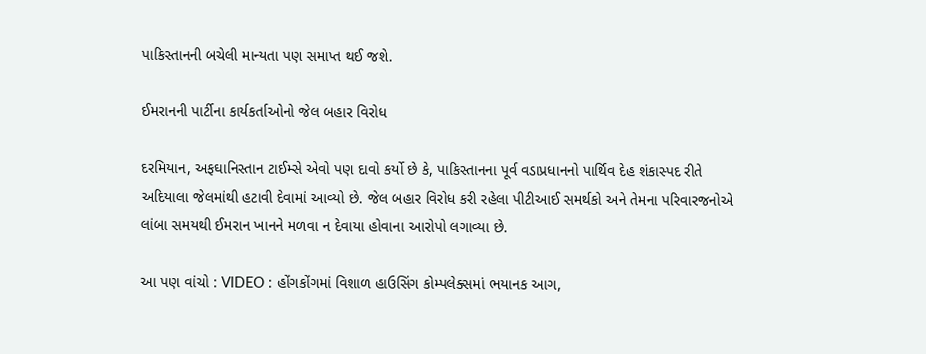પાકિસ્તાનની બચેલી માન્યતા પણ સમાપ્ત થઈ જશે.

ઈમરાનની પાર્ટીના કાર્યકર્તાઓનો જેલ બહાર વિરોધ

દરમિયાન, અફઘાનિસ્તાન ટાઈમ્સે એવો પણ દાવો કર્યો છે કે, પાકિસ્તાનના પૂર્વ વડાપ્રધાનનો પાર્થિવ દેહ શંકાસ્પદ રીતે અદિયાલા જેલમાંથી હટાવી દેવામાં આવ્યો છે. જેલ બહાર વિરોધ કરી રહેલા પીટીઆઈ સમર્થકો અને તેમના પરિવારજનોએ લાંબા સમયથી ઈમરાન ખાનને મળવા ન દેવાયા હોવાના આરોપો લગાવ્યા છે.

આ પણ વાંચો : VIDEO : હોંગકોંગમાં વિશાળ હાઉસિંગ કોમ્પલેક્સમાં ભયાનક આગ,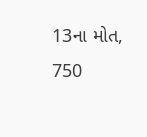13ના મોત, 750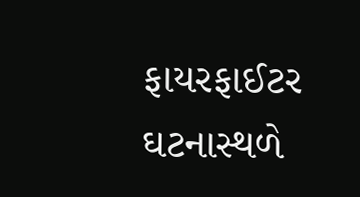ફાયરફાઈટર ઘટનાસ્થળે